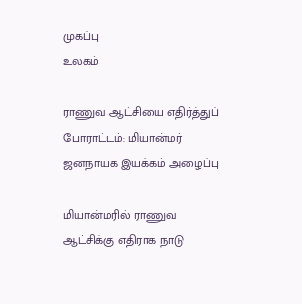முகப்பு
உலகம்

ராணுவ ஆட்சியை எதிர்த்துப் போராட்டம்: மியான்மர் ஜனநாயக இயக்கம் அழைப்பு

மியான்மரில் ராணுவ ஆட்சிக்கு எதிராக நாடு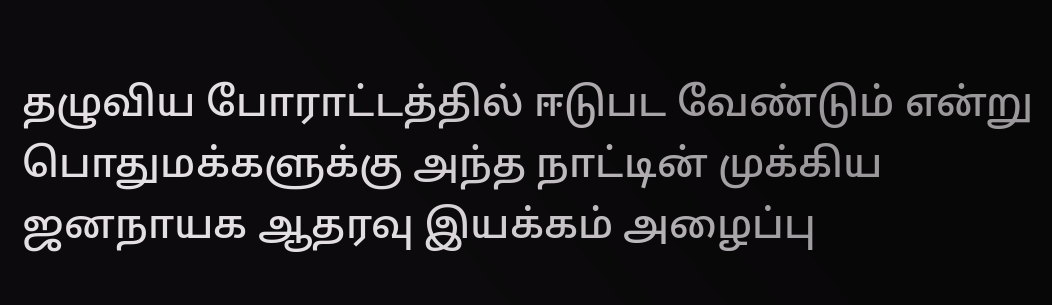தழுவிய போராட்டத்தில் ஈடுபட வேண்டும் என்று பொதுமக்களுக்கு அந்த நாட்டின் முக்கிய ஜனநாயக ஆதரவு இயக்கம் அழைப்பு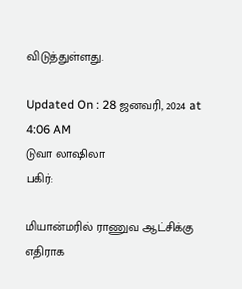விடுத்துள்ளது.

Updated On : 28 ஜனவரி, 2024 at 4:06 AM
டுவா லாஷிலா
பகிர்:

மியான்மரில் ராணுவ ஆட்சிக்கு எதிராக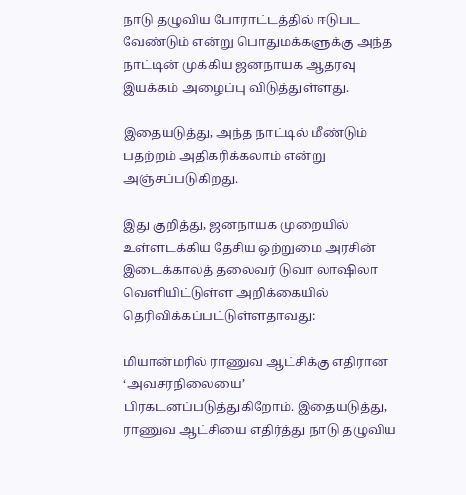நாடு தழுவிய போராட்டத்தில் ஈடுபட வேண்டும் என்று பொதுமக்களுக்கு அந்த நாட்டின் முக்கிய ஜனநாயக ஆதரவு இயக்கம் அழைப்பு விடுத்துள்ளது.

இதையடுத்து, அந்த நாட்டில் மீண்டும் பதற்றம் அதிகரிக்கலாம் என்று அஞ்சப்படுகிறது.

இது குறித்து, ஜனநாயக முறையில் உள்ளடக்கிய தேசிய ஒற்றுமை அரசின் இடைக்காலத் தலைவர் டுவா லாஷிலா வெளியிட்டுள்ள அறிக்கையில் தெரிவிக்கப்பட்டுள்ளதாவது:

மியான்மரில் ராணுவ ஆட்சிக்கு எதிரான ‘அவசரநிலையை’ பிரகடனப்படுத்துகிறோம். இதையடுத்து, ராணுவ ஆட்சியை எதிர்த்து நாடு தழுவிய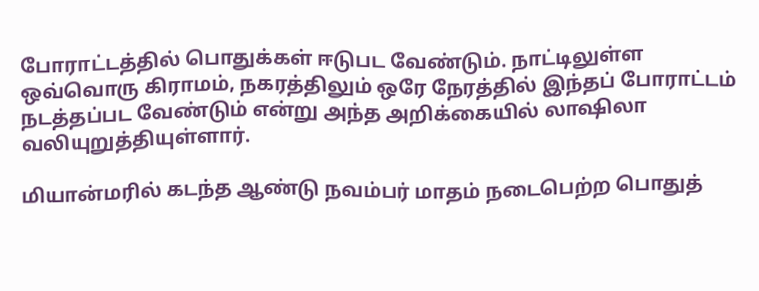போராட்டத்தில் பொதுக்கள் ஈடுபட வேண்டும். நாட்டிலுள்ள ஒவ்வொரு கிராமம், நகரத்திலும் ஒரே நேரத்தில் இந்தப் போராட்டம் நடத்தப்பட வேண்டும் என்று அந்த அறிக்கையில் லாஷிலா வலியுறுத்தியுள்ளார்.

மியான்மரில் கடந்த ஆண்டு நவம்பர் மாதம் நடைபெற்ற பொதுத்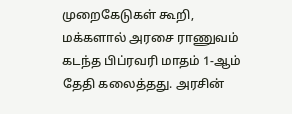முறைகேடுகள் கூறி, மக்களால் அரசை ராணுவம் கடந்த பிப்ரவரி மாதம் 1-ஆம் தேதி கலைத்தது. அரசின்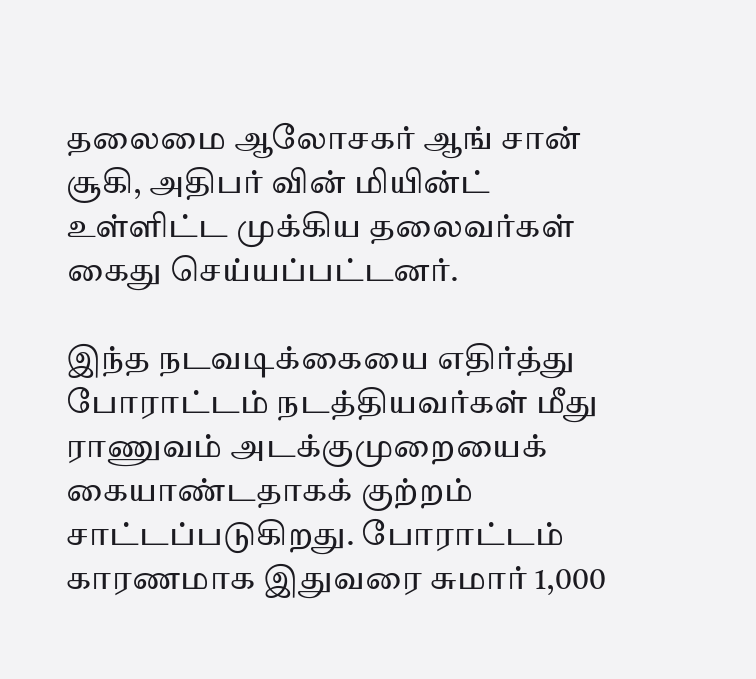தலைமை ஆலோசகர் ஆங் சான் சூகி, அதிபர் வின் மியின்ட் உள்ளிட்ட முக்கிய தலைவர்கள் கைது செய்யப்பட்டனர்.

இந்த நடவடிக்கையை எதிர்த்து போராட்டம் நடத்தியவர்கள் மீது ராணுவம் அடக்குமுறையைக் கையாண்டதாகக் குற்றம் சாட்டப்படுகிறது. போராட்டம் காரணமாக இதுவரை சுமார் 1,000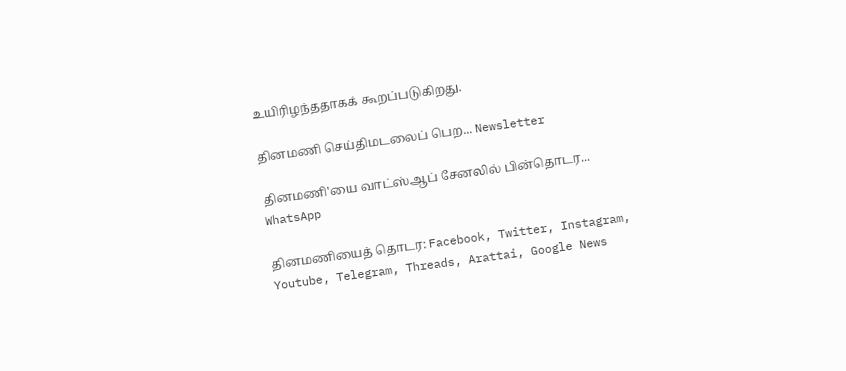உயிரிழந்ததாகக் கூறப்படுகிறது.

தினமணி செய்திமடலைப் பெற... Newsletter

தினமணி'யை வாட்ஸ்ஆப் சேனலில் பின்தொடர... WhatsApp

தினமணியைத் தொடர: Facebook, Twitter, Instagram, Youtube, Telegram, Threads, Arattai, Google News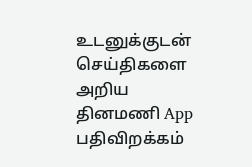உடனுக்குடன் செய்திகளை அறிய தினமணி App பதிவிறக்கம்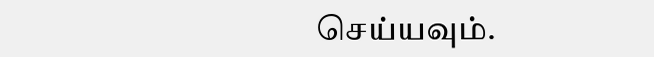செய்யவும்.